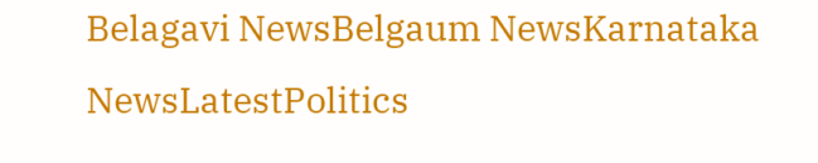Belagavi NewsBelgaum NewsKarnataka NewsLatestPolitics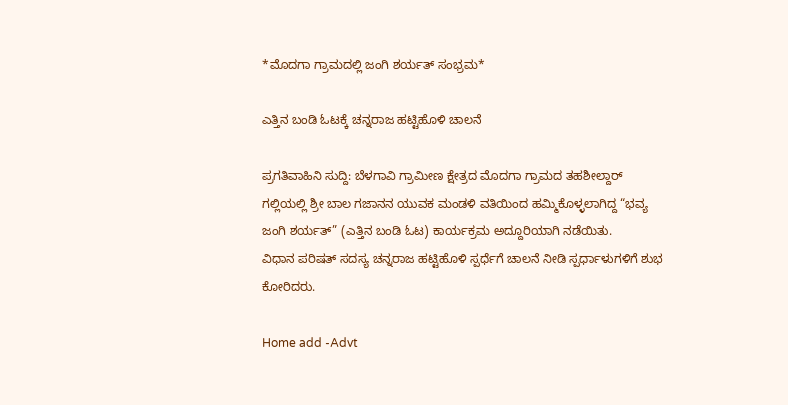*ಮೊದಗಾ ಗ್ರಾಮದಲ್ಲಿ ಜಂಗಿ ಶರ್ಯತ್ ಸಂಭ್ರಮ*

ಎತ್ತಿನ ಬಂಡಿ ಓಟಕ್ಕೆ ಚನ್ನರಾಜ ಹಟ್ಟಿಹೊಳಿ ಚಾಲನೆ

ಪ್ರಗತಿವಾಹಿನಿ ಸುದ್ದಿ: ಬೆಳಗಾವಿ ಗ್ರಾಮೀಣ ಕ್ಷೇತ್ರದ ಮೊದಗಾ ಗ್ರಾಮದ ತಹಶೀಲ್ದಾರ್ ಗಲ್ಲಿಯಲ್ಲಿ ಶ್ರೀ ಬಾಲ ಗಜಾನನ ಯುವಕ ಮಂಡಳಿ ವತಿಯಿಂದ ಹಮ್ಮಿಕೊಳ್ಳಲಾಗಿದ್ದ “ಭವ್ಯ ಜಂಗಿ ಶರ್ಯತ್” (ಎತ್ತಿನ ಬಂಡಿ ಓಟ) ಕಾರ್ಯಕ್ರಮ ಅದ್ದೂರಿಯಾಗಿ ನಡೆಯಿತು.
ವಿಧಾನ ಪರಿಷತ್ ಸದಸ್ಯ ಚನ್ನರಾಜ ಹಟ್ಟಿಹೊಳಿ ಸ್ಪರ್ಧೆಗೆ ಚಾಲನೆ ನೀಡಿ ಸ್ಪರ್ಧಾಳುಗಳಿಗೆ ಶುಭ ಕೋರಿದರು.

Home add -Advt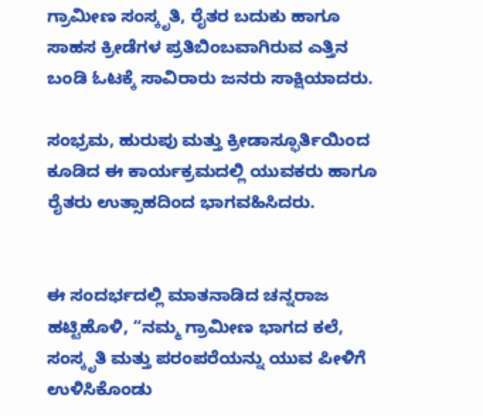ಗ್ರಾಮೀಣ ಸಂಸ್ಕೃತಿ, ರೈತರ ಬದುಕು ಹಾಗೂ ಸಾಹಸ ಕ್ರೀಡೆಗಳ ಪ್ರತಿಬಿಂಬವಾಗಿರುವ ಎತ್ತಿನ ಬಂಡಿ ಓಟಕ್ಕೆ ಸಾವಿರಾರು ಜನರು ಸಾಕ್ಷಿಯಾದರು.

ಸಂಭ್ರಮ, ಹುರುಪು ಮತ್ತು ಕ್ರೀಡಾಸ್ಫೂರ್ತಿಯಿಂದ ಕೂಡಿದ ಈ ಕಾರ್ಯಕ್ರಮದಲ್ಲಿ ಯುವಕರು ಹಾಗೂ ರೈತರು ಉತ್ಸಾಹದಿಂದ ಭಾಗವಹಿಸಿದರು.


ಈ ಸಂದರ್ಭದಲ್ಲಿ ಮಾತನಾಡಿದ ಚನ್ನರಾಜ ಹಟ್ಟಿಹೊಳಿ, “ನಮ್ಮ ಗ್ರಾಮೀಣ ಭಾಗದ ಕಲೆ, ಸಂಸ್ಕೃತಿ ಮತ್ತು ಪರಂಪರೆಯನ್ನು ಯುವ ಪೀಳಿಗೆ ಉಳಿಸಿಕೊಂಡು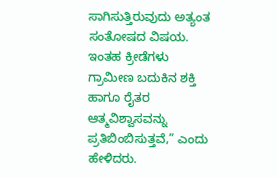ಸಾಗಿಸುತ್ತಿರುವುದು ಅತ್ಯಂತ ಸಂತೋಷದ ವಿಷಯ. ಇಂತಹ ಕ್ರೀಡೆಗಳು ಗ್ರಾಮೀಣ ಬದುಕಿನ ಶಕ್ತಿ ಹಾಗೂ ರೈತರ ಆತ್ಮವಿಶ್ವಾಸವನ್ನು ಪ್ರತಿಬಿಂಬಿಸುತ್ತವೆ,” ಎಂದು ಹೇಳಿದರು.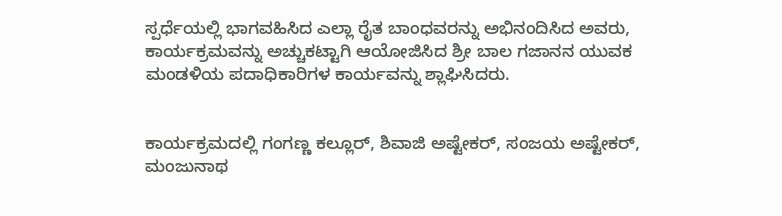ಸ್ಪರ್ಧೆಯಲ್ಲಿ ಭಾಗವಹಿಸಿದ ಎಲ್ಲಾ ರೈತ ಬಾಂಧವರನ್ನು ಅಭಿನಂದಿಸಿದ ಅವರು, ಕಾರ್ಯಕ್ರಮವನ್ನು ಅಚ್ಚುಕಟ್ಟಾಗಿ ಆಯೋಜಿಸಿದ ಶ್ರೀ ಬಾಲ ಗಜಾನನ ಯುವಕ ಮಂಡಳಿಯ ಪದಾಧಿಕಾರಿಗಳ ಕಾರ್ಯವನ್ನು ಶ್ಲಾಘಿಸಿದರು.


ಕಾರ್ಯಕ್ರಮದಲ್ಲಿ ಗಂಗಣ್ಣ ಕಲ್ಲೂರ್, ಶಿವಾಜಿ ಅಷ್ಟೇಕರ್, ಸಂಜಯ ಅಷ್ಟೇಕರ್, ಮಂಜುನಾಥ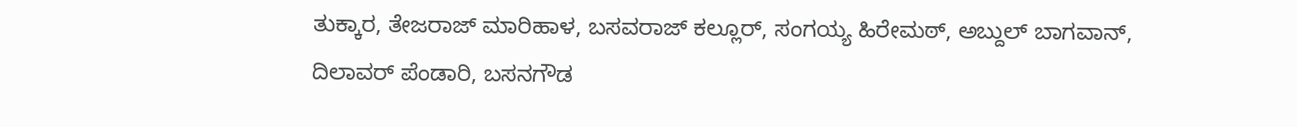ತುಕ್ಕಾರ, ತೇಜರಾಜ್ ಮಾರಿಹಾಳ, ಬಸವರಾಜ್ ಕಲ್ಲೂರ್, ಸಂಗಯ್ಯ ಹಿರೇಮಠ್, ಅಬ್ದುಲ್ ಬಾಗವಾನ್, ದಿಲಾವರ್ ಪೆಂಡಾರಿ, ಬಸನಗೌಡ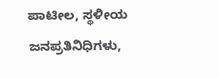ಪಾಟೀಲ, ಸ್ಥಳೀಯ ಜನಪ್ರತಿನಿಧಿಗಳು,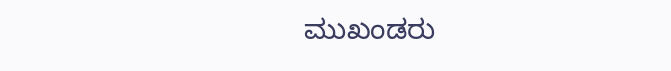ಮುಖಂಡರು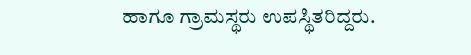ಹಾಗೂ ಗ್ರಾಮಸ್ಥರು ಉಪಸ್ಥಿತರಿದ್ದರು.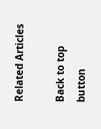Related Articles

Back to top button